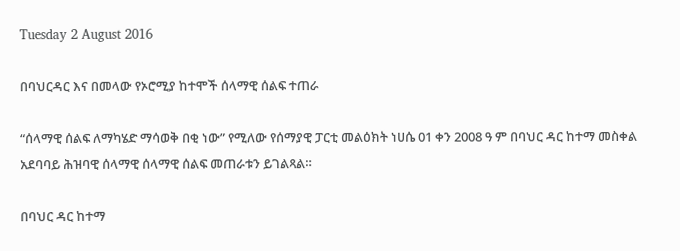Tuesday 2 August 2016

በባህርዳር እና በመላው የኦሮሚያ ከተሞች ሰላማዊ ሰልፍ ተጠራ

“ሰላማዊ ሰልፍ ለማካሄድ ማሳወቅ በቂ ነው” የሚለው የሰማያዊ ፓርቲ መልዕክት ነሀሴ 01 ቀን 2008 ዓ ም በባህር ዳር ከተማ መስቀል አደባባይ ሕዝባዊ ሰላማዊ ሰላማዊ ሰልፍ መጠራቱን ይገልጻል።

በባህር ዳር ከተማ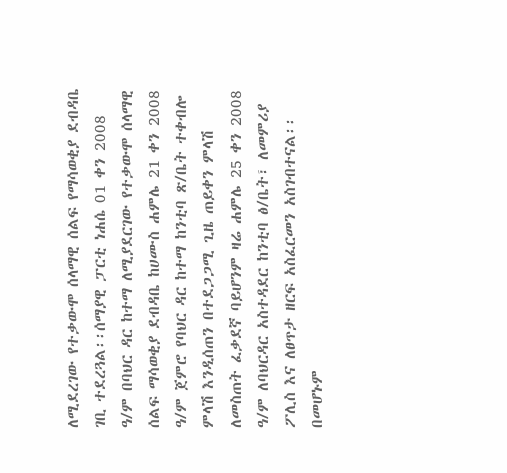ለሚደረገው የተቃውሞ ሰላማዊ ሰልፍ የማሳወቂያ ደብዳቤ ገቢ ተደረጓል፡፡ሰማያዊ ፓርቲ ነሐሴ 01 ቀን 2008 ዓ/ም በባህር ዳር ከተማ ለሚያደርገው የተቃውሞ ሰላማዊ ሰልፍ ማሳወቂያ ደብዳቤ ከሀሙስ ሐምሌ 21 ቀን 2008 ዓ/ም ጀምሮ የባህር ዳር ከተማ ከንቲባ ጽ/ቤት ተቀብሎ ምላሽ እንዲሰጠን በተደጋጋሚ ጊዜ ጠይቀን ምላሽ ለመስጠት ፈቃደኛ ባይሆንም ዛሬ ሐምሌ 25 ቀን 2008 ዓ/ም ለባህርዳር አስተዳደር ከንቲባ ፅ/ቤት፣ ለመምሪያ ፖሊስ እና ለፀጥታ ዘርፍ አስፈርመን አስገብተናል፡፡በመሆኑም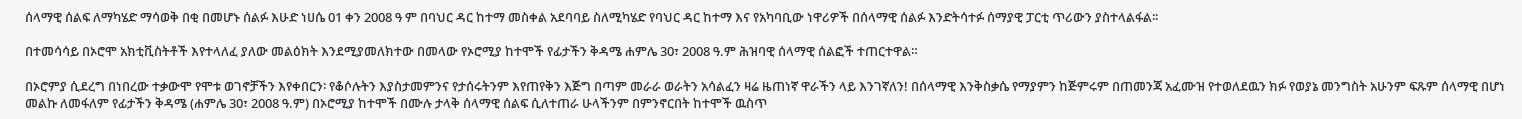ሰላማዊ ሰልፍ ለማካሄድ ማሳወቅ በቂ በመሆኑ ሰልፉ እሁድ ነሀሴ 01 ቀን 2008 ዓ ም በባህር ዳር ከተማ መስቀል አደባባይ ስለሚካሄድ የባህር ዳር ከተማ እና የአካባቢው ነዋሪዎች በሰላማዊ ሰልፉ እንድትሳተፉ ሰማያዊ ፓርቲ ጥሪውን ያስተላልፋል፡፡

በተመሳሳይ በኦሮሞ አክቲቪስትቶች እየተላለፈ ያለው መልዕክት እንደሚያመለክተው በመላው የኦሮሚያ ከተሞች የፊታችን ቅዳሜ ሐምሌ 30፣ 2008 ዓ.ም ሕዝባዊ ሰላማዊ ሰልፎች ተጠርተዋል።

በኦሮምያ ሲደረግ በነበረው ተቃውሞ የሞቱ ወገኖቻችን እየቀበርን፡ የቆሶሉትን እያስታመምንና የታሰሩትንም እየጠየቅን እጅግ በጣም መራራ ወራትን አሳልፈን ዛሬ ዜጠነኛ ዋራችን ላይ እንገኛለን! በሰላማዊ እንቅስቃሴ የማያምን ከጅምሩም በጠመንጃ አፈሙዝ የተወለደዉን ክፉ የወያኔ መንግስት አሁንም ፍጹም ሰላማዊ በሆነ መልኩ ለመፋለም የፊታችን ቅዳሜ (ሐምሌ 30፣ 2008 ዓ.ም) በኦሮሚያ ከተሞች በሙሉ ታላቅ ሰላማዊ ሰልፍ ሲለተጠራ ሁላችንም በምንኖርበት ከተሞች ዉስጥ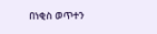በነቂስ ወጥተን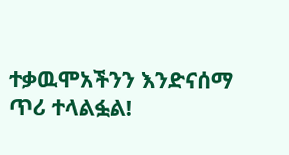ተቃዉሞአችንን እንድናሰማ ጥሪ ተላልፏል!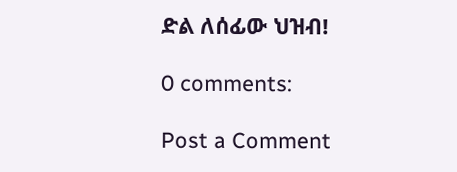ድል ለሰፊው ህዝብ!

0 comments:

Post a Comment